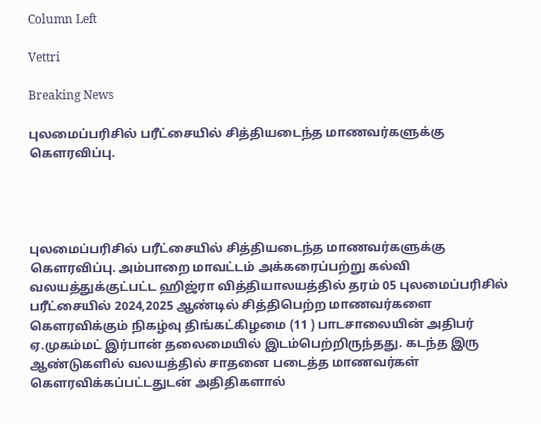Column Left

Vettri

Breaking News

புலமைப்பரிசில் பரீட்சையில் சித்தியடைந்த மாணவர்களுக்கு கௌரவிப்பு.




புலமைப்பரிசில் பரீட்சையில் சித்தியடைந்த மாணவர்களுக்கு கௌரவிப்பு. அம்பாறை மாவட்டம் அக்கரைப்பற்று கல்வி வலயத்துக்குட்பட்ட ஹிஜ்ரா வித்தியாலயத்தில் தரம் 05 புலமைப்பரிசில் பரீட்சையில் 2024,2025 ஆண்டில் சித்திபெற்ற மாணவர்களை கௌரவிக்கும் நிகழ்வு திங்கட்கிழமை (11 ) பாடசாலையின் அதிபர் ஏ.முகம்மட் இர்பான் தலைமையில் இடம்பெற்றிருந்தது. கடந்த இரு ஆண்டுகளில் வலயத்தில் சாதனை படைத்த மாணவர்கள் கௌரவிக்கப்பட்டதுடன் அதிதிகளால்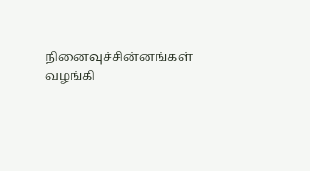நினைவுச்சின்னங்கள் வழங்கி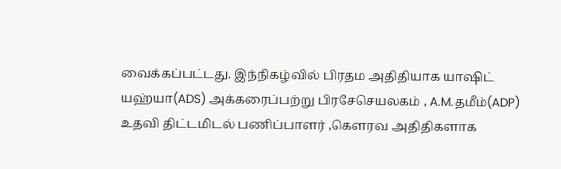வைக்கப்பட்டது. இந்நிகழ்வில் பிரதம அதிதியாக யாஷிட் யஹ்யா(ADS) அக்கரைப்பற்று பிரசேசெயலகம் , A.M.தமீம்(ADP) உதவி திட்டமிடல் பணிப்பாளர் ,கௌரவ அதிதிகளாக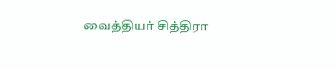வைத்தியர் சித்திரா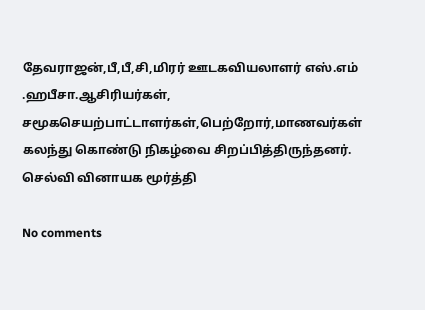தேவராஜன்,பீ,பீ,சி,மிரர் ஊடகவியலாளர் எஸ்.எம் .ஹபீசா.ஆசிரியர்கள், சமூகசெயற்பாட்டாளர்கள்,பெற்றோர்,மாணவர்கள் கலந்து கொண்டு நிகழ்வை சிறப்பித்திருந்தனர். செல்வி வினாயக மூர்த்தி

No comments